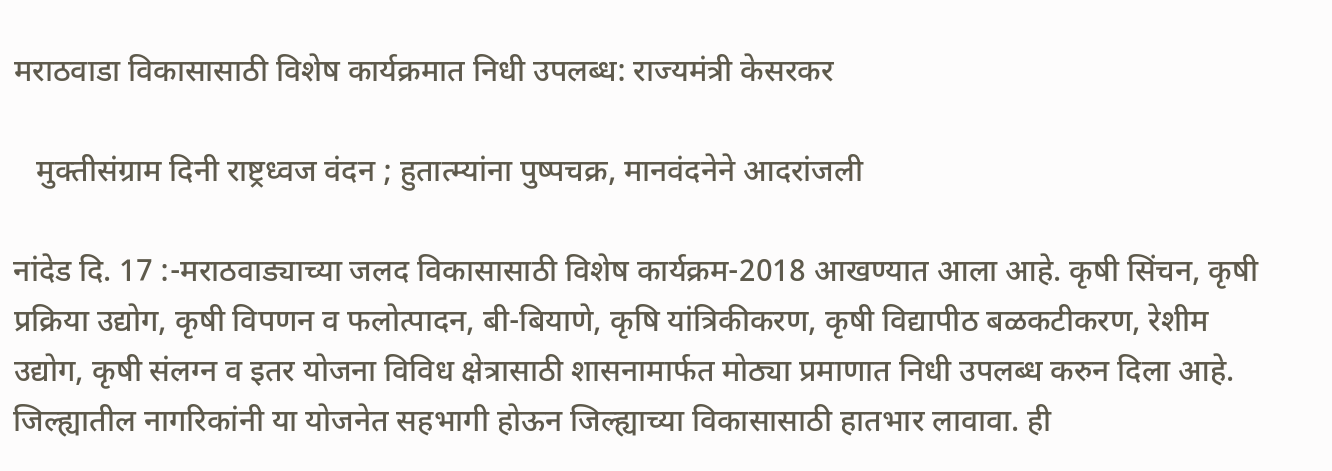मराठवाडा विकासासाठी विशेष कार्यक्रमात निधी उपलब्ध: राज्यमंत्री केसरकर

   मुक्तीसंग्राम दिनी राष्ट्रध्वज वंदन ; हुतात्म्यांना पुष्पचक्र, मानवंदनेने आदरांजली

नांदेड दि. 17 :-मराठवाड्याच्या जलद विकासासाठी विशेष कार्यक्रम-2018 आखण्यात आला आहे. कृषी सिंचन, कृषी प्रक्रिया उद्योग, कृषी विपणन व फलोत्पादन, बी-बियाणे, कृषि यांत्रिकीकरण, कृषी विद्यापीठ बळकटीकरण, रेशीम उद्योग, कृषी संलग्न व इतर योजना विविध क्षेत्रासाठी शासनामार्फत मोठ्या प्रमाणात निधी उपलब्ध करुन दिला आहे. जिल्ह्यातील नागरिकांनी या योजनेत सहभागी होऊन जिल्ह्याच्या विकासासाठी हातभार लावावा. ही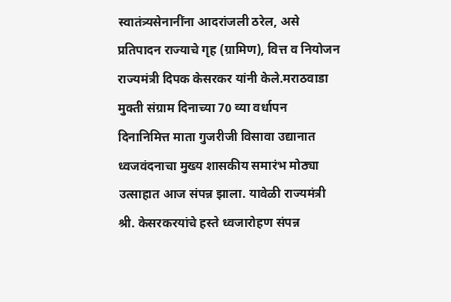स्वातंत्र्यसेनानींना आदरांजली ठरेल, असे प्रतिपादन राज्याचे गृह (ग्रामिण), वित्त व नियोजन राज्यमंत्री दिपक केसरकर यांनी केले.मराठवाडा मुक्ती संग्राम दिनाच्या 70 व्या वर्धापन दिनानिमित्त माता गुजरीजी विसावा उद्यानात ध्वजवंदनाचा मुख्य शासकीय समारंभ मोठ्या उत्साहात आज संपन्न झाला. यावेळी राज्यमंत्री श्री. केसरकरयांचे हस्ते ध्वजारोहण संपन्न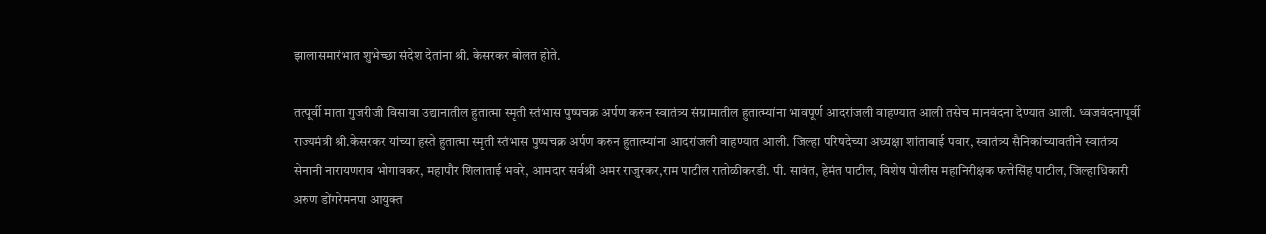झालासमारंभात शुभेच्छा संदेश देतांना श्री. केसरकर बोलत होते.

तत्पूर्वी माता गुजरीजी विसावा उद्यानातील हुतात्मा स्मृती स्तंभास पुष्पचक्र अर्पण करुन स्वातंत्र्य संग्रामातील हुतात्म्यांना भावपूर्ण आदरांजली वाहण्यात आली तसेच मानवंदना देण्यात आली. ध्वजवंदनापूर्वी राज्यमंत्री श्री.केसरकर यांच्या हस्ते हुतात्मा स्मृती स्तंभास पुष्पचक्र अर्पण करुन हुतात्म्यांना आदरांजली वाहण्यात आली. जिल्हा परिषदेच्या अध्यक्षा शांताबाई पवार, स्वातंत्र्य सैनिकांच्यावतीने स्वातंत्र्य सेनानी नारायणराव भोगावकर, महापौर शिलाताई भवरे, आमदार सर्वश्री अमर राजुरकर,राम पाटील रातोळीकरडी. पी. सावंत, हेमंत पाटील, विशेष पोलीस महानिरीक्षक फत्तेसिंह पाटील, जिल्हाधिकारी अरुण डोंगरेमनपा आयुक्त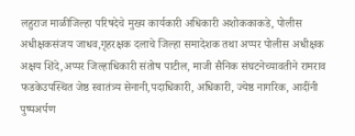लहुराज माळीजिल्हा परिषदेचे मुख्य कार्यकारी अधिकारी अशोककाकडे, पोलीस अधीक्षकसंजय जाधव,गृहरक्षक दलाचे जिल्हा समादेशक तथा अप्पर पोलीस अधीक्षक अक्षय शिंदे,अप्पर जिल्हाधिकारी संतोष पाटील, माजी सैनिक संघटनेच्यावतीने रामराव फडकेउपस्थित जेष्ठ स्वातंत्र्य सेनानी,पदाधिकारी, अधिकारी, ज्येष्ठ नागरिक, आदींनी पुष्पअर्पण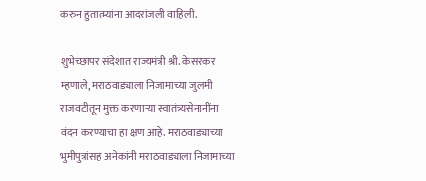करुन हुतात्म्यांना आदरांजली वाहिली.

शुभेच्छापर संदेशात राज्यमंत्री श्री. केसरकर म्हणाले, मराठवाड्याला निजामाच्या जुलमी राजवटीतून मुक्त करणाऱ्या स्वातंत्र्यसेनानींना वंदन करण्याचा हा क्षण आहे. मराठवाड्याच्या भुमीपुत्रांसह अनेकांनी मराठवाड्याला निजामाच्या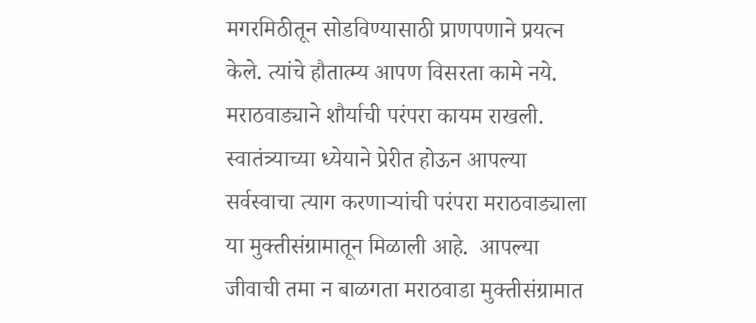मगरमिठीतून सोडविण्यासाठी प्राणपणाने प्रयत्न केले. त्यांचे हौतात्म्य आपण विसरता कामे नये. मराठवाड्याने शौर्याची परंपरा कायम राखली. स्वातंत्र्याच्या ध्येयाने प्रेरीत होऊन आपल्या सर्वस्वाचा त्याग करणाऱ्यांची परंपरा मराठवाड्याला या मुक्तीसंग्रामातून मिळाली आहे.  आपल्या जीवाची तमा न बाळगता मराठवाडा मुक्तीसंग्रामात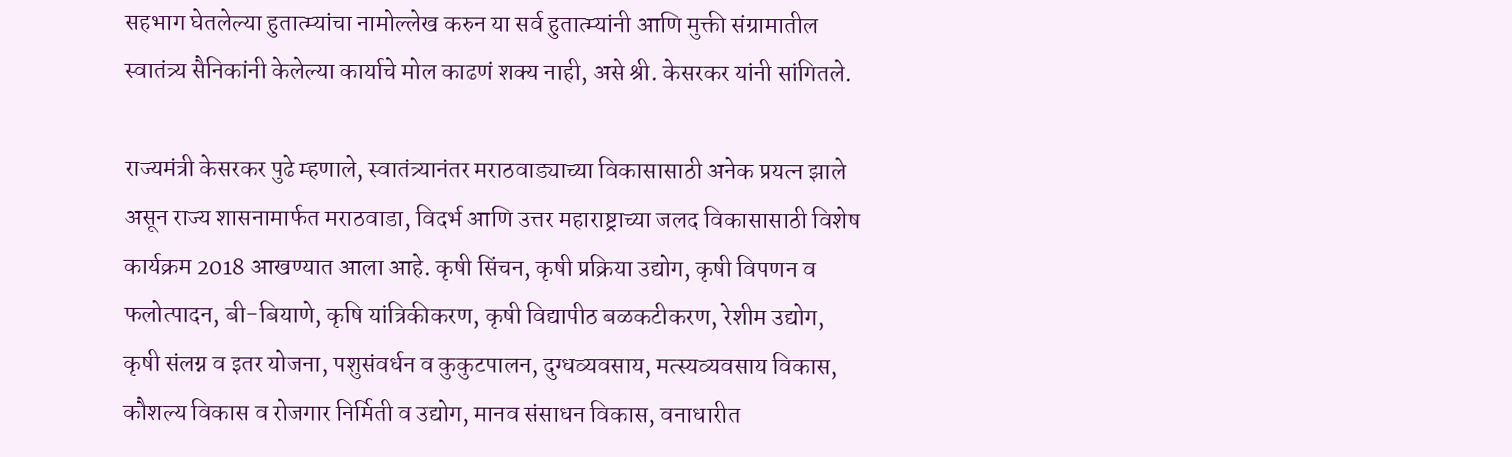सहभाग घेतलेल्या हुतात्म्यांचा नामोल्लेख करुन या सर्व हुतात्म्यांनी आणि मुक्ती संग्रामातील स्वातंत्र्य सैनिकांनी केलेल्या कार्याचे मोल काढणं शक्य नाही, असे श्री. केसरकर यांनी सांगितले.

राज्यमंत्री केसरकर पुढे म्हणाले, स्वातंत्र्यानंतर मराठवाड्याच्या विकासासाठी अनेक प्रयत्न झाले असून राज्य शासनामार्फत मराठवाडा, विदर्भ आणि उत्तर महाराष्ट्राच्या जलद विकासासाठी विशेष कार्यक्रम 2018 आखण्यात आला आहे. कृषी सिंचन, कृषी प्रक्रिया उद्योग, कृषी विपणन व फलोत्पादन, बी-बियाणे, कृषि यांत्रिकीकरण, कृषी विद्यापीठ बळकटीकरण, रेशीम उद्योग, कृषी संलग्न व इतर योजना, पशुसंवर्धन व कुकुटपालन, दुग्धव्यवसाय, मत्स्यव्यवसाय विकास, कौशल्य विकास व रोजगार निर्मिती व उद्योग, मानव संसाधन विकास, वनाधारीत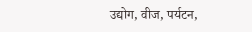उद्योग, वीज, पर्यटन,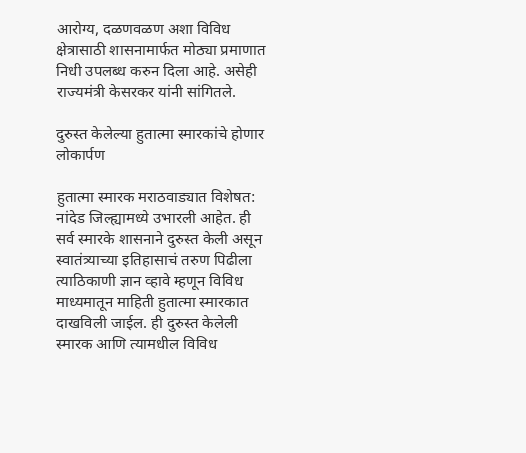आरोग्य, दळणवळण अशा विविध क्षेत्रासाठी शासनामार्फत मोठ्या प्रमाणात निधी उपलब्ध करुन दिला आहे. असेही राज्यमंत्री केसरकर यांनी सांगितले.

दुरुस्त केलेल्या हुतात्मा स्मारकांचे होणार लोकार्पण

हुतात्मा स्मारक मराठवाड्यात विशेषत: नांदेड जिल्ह्यामध्ये उभारली आहेत. ही सर्व स्मारके शासनाने दुरुस्त केली असून स्वातंत्र्याच्या इतिहासाचं तरुण पिढीला त्याठिकाणी ज्ञान व्हावे म्हणून विविध माध्यमातून माहिती हुतात्मा स्मारकात दाखविली जाईल. ही दुरुस्त केलेली स्मारक आणि त्यामधील विविध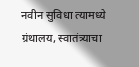नवीन सुविधा त्यामध्ये ग्रंथालय, स्वातंत्र्याचा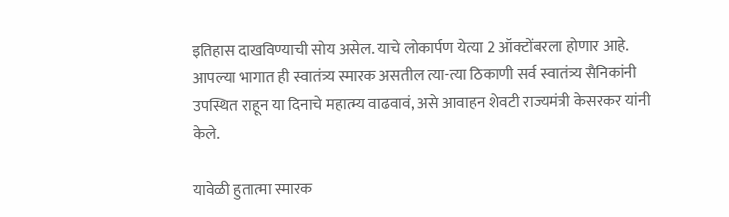इतिहास दाखविण्याची सोय असेल. याचे लोकार्पण येत्या 2 ऑक्टोंबरला होणार आहे. आपल्या भागात ही स्वातंत्र्य स्मारक असतील त्या-त्या ठिकाणी सर्व स्वातंत्र्य सैनिकांनी उपस्थित राहून या दिनाचे महात्म्य वाढवावं, असे आवाहन शेवटी राज्यमंत्री केसरकर यांनी केले.

यावेळी हुतात्मा स्मारक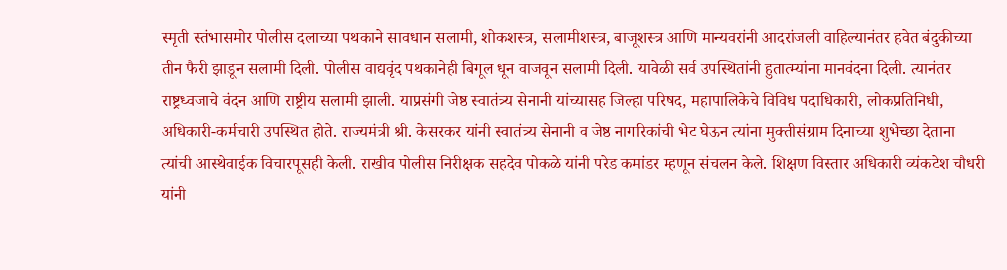स्मृती स्तंभासमोर पोलीस दलाच्या पथकाने सावधान सलामी, शोकशस्त्र, सलामीशस्त्र, बाजूशस्त्र आणि मान्यवरांनी आदरांजली वाहिल्यानंतर हवेत बंदुकीच्या तीन फैरी झाडून सलामी दिली. पोलीस वाद्यवृंद पथकानेही बिगूल धून वाजवून सलामी दिली. यावेळी सर्व उपस्थितांनी हुतात्म्यांना मानवंदना दिली. त्यानंतर राष्ट्रध्वजाचे वंदन आणि राष्ट्रीय सलामी झाली. याप्रसंगी जेष्ठ स्वातंत्र्य सेनानी यांच्यासह जिल्हा परिषद, महापालिकेचे विविध पदाधिकारी, लोकप्रतिनिधी, अधिकारी-कर्मचारी उपस्थित होते. राज्यमंत्री श्री. केसरकर यांनी स्वातंत्र्य सेनानी व जेष्ठ नागरिकांची भेट घेऊन त्यांना मुक्तीसंग्राम दिनाच्या शुभेच्छा देताना त्यांची आस्थेवाईक विचारपूसही केली. राखीव पोलीस निरीक्षक सहदेव पोकळे यांनी परेड कमांडर म्हणून संचलन केले. शिक्षण विस्तार अधिकारी व्यंकटेश चौधरी यांनी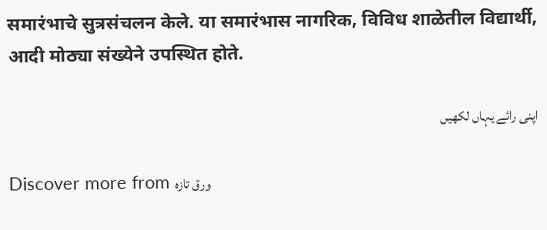समारंभाचे सुत्रसंचलन केले. या समारंभास नागरिक, विविध शाळेतील विद्यार्थी, आदी मोठ्या संख्येने उपस्थित होते.

اپنی رائے یہاں لکھیں

Discover more from ورق تازہ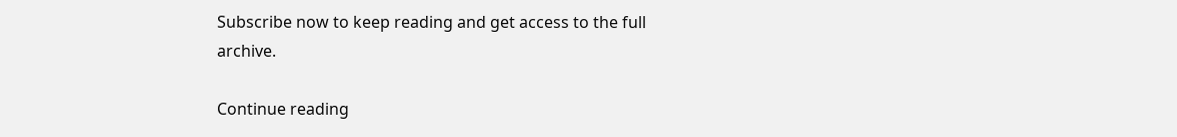Subscribe now to keep reading and get access to the full archive.

Continue reading